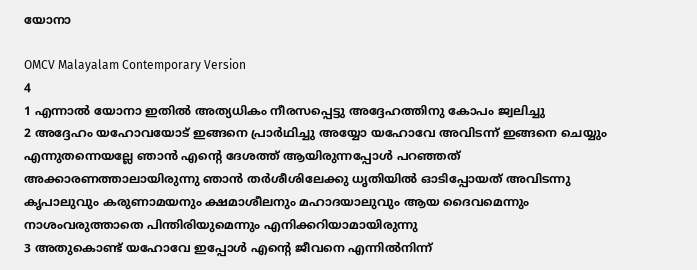യോനാ

OMCV Malayalam Contemporary Version
4
1 എന്നാൽ യോനാ ഇതിൽ അത്യധികം നീരസപ്പെട്ടു അദ്ദേഹത്തിനു കോപം ജ്വലിച്ചു
2 അദ്ദേഹം യഹോവയോട് ഇങ്ങനെ പ്രാർഥിച്ചു അയ്യോ യഹോവേ അവിടന്ന് ഇങ്ങനെ ചെയ്യും എന്നുതന്നെയല്ലേ ഞാൻ എന്റെ ദേശത്ത് ആയിരുന്നപ്പോൾ പറഞ്ഞത് അക്കാരണത്താലായിരുന്നു ഞാൻ തർശീശിലേക്കു ധൃതിയിൽ ഓടിപ്പോയത് അവിടന്നു കൃപാലുവും കരുണാമയനും ക്ഷമാശീലനും മഹാദയാലുവും ആയ ദൈവമെന്നും നാശംവരുത്താതെ പിന്തിരിയുമെന്നും എനിക്കറിയാമായിരുന്നു
3 അതുകൊണ്ട് യഹോവേ ഇപ്പോൾ എന്റെ ജീവനെ എന്നിൽനിന്ന്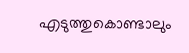എടുത്തുകൊണ്ടാലും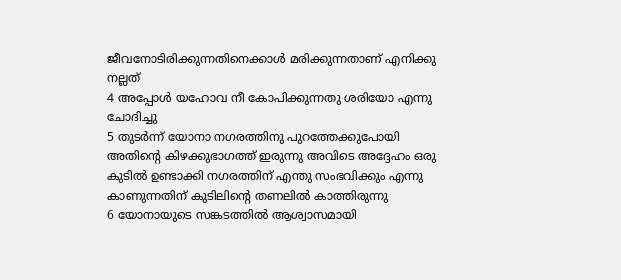ജീവനോടിരിക്കുന്നതിനെക്കാൾ മരിക്കുന്നതാണ് എനിക്കു നല്ലത്
4 അപ്പോൾ യഹോവ നീ കോപിക്കുന്നതു ശരിയോ എന്നു ചോദിച്ചു
5 തുടർന്ന് യോനാ നഗരത്തിനു പുറത്തേക്കുപോയി അതിന്റെ കിഴക്കുഭാഗത്ത് ഇരുന്നു അവിടെ അദ്ദേഹം ഒരു കുടിൽ ഉണ്ടാക്കി നഗരത്തിന് എന്തു സംഭവിക്കും എന്നു കാണുന്നതിന് കുടിലിന്റെ തണലിൽ കാത്തിരുന്നു
6 യോനായുടെ സങ്കടത്തിൽ ആശ്വാസമായി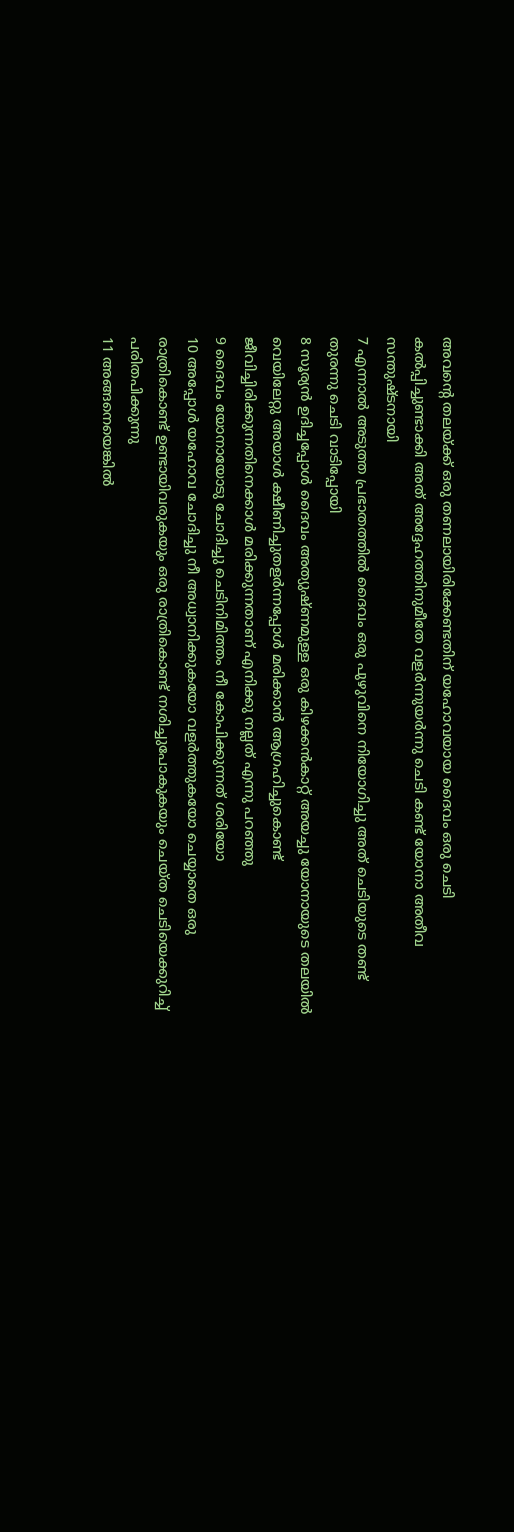അവന്റെ തലയ്ക്ക് ഒരു തണലായിരിക്കേണ്ടതിന് യഹോവയായ ദൈവം ഒരു ചെടി കൽപ്പിച്ചുണ്ടാക്കി അത് അദ്ദേഹത്തിനുമീതേ വളർന്നുയർന്നു ചെടി കണ്ട് യോനാ അതീവ സന്തുഷ്ടനായി
7 എന്നാൽ അടുത്ത പ്രഭാതത്തിൽ ദൈവം ഒരു പുഴുവിനെ നിയോഗിച്ചു അത് ചെടിയുടെ തണ്ട് തുരന്നു ചെടി വാടിപ്പോയി
8 സൂര്യൻ ഉദിച്ചപ്പോൾ ദൈവം അത്യുഷ്ണമുള്ള ഒരു കിഴക്കൻകാറ്റ് അയച്ചു യോനായുടെ തലയിൽ വെയിലേറ്റു അയാൾ ക്ഷീണിച്ചുതളർന്നപ്പോൾ മരിക്കാൻ ആഗ്രഹിച്ചുകൊണ്ട് ജീവിച്ചിരിക്കുന്നതിനെക്കാൾ മരിക്കുന്നതാണ് എനിക്കു നല്ലത് എന്നു പറഞ്ഞു
9 ദൈവം യോനായോടു ചോദിച്ചു ചെടിനിമിത്തം നീ കോപിക്കുന്നത് ശരിയോ
10 അപ്പോൾ യഹോവ ചോദിച്ചു നീ അധ്വാനിക്കുകയോ വളർത്തുകയോ ചെയ്യാതെ ഒരു രാത്രികൊണ്ട് ഉണ്ടായിവരുകയും ഒരു രാത്രികൊണ്ട് നശിച്ചുപോകുകയും ചെയ്ത ചെടിയെക്കുറിച്ച് പരിതപിക്കുന്നു
11 അങ്ങനെയെങ്കിൽ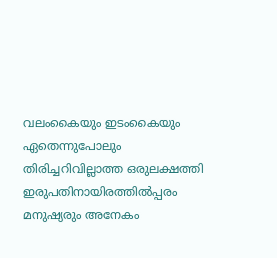വലംകൈയും ഇടംകൈയും ഏതെന്നുപോലും തിരിച്ചറിവില്ലാത്ത ഒരുലക്ഷത്തി ഇരുപതിനായിരത്തിൽപ്പരം മനുഷ്യരും അനേകം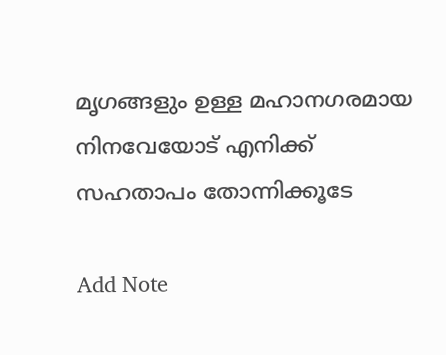മൃഗങ്ങളും ഉള്ള മഹാനഗരമായ നിനവേയോട് എനിക്ക് സഹതാപം തോന്നിക്കൂടേ

Add Note